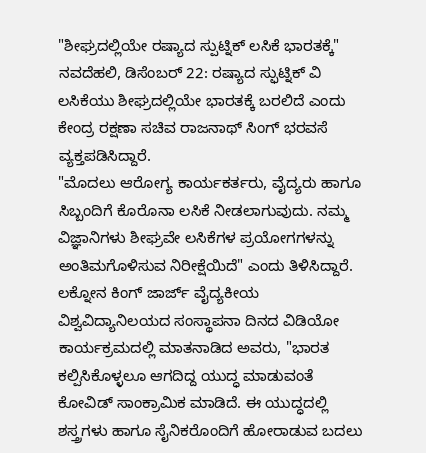"ಶೀಘ್ರದಲ್ಲಿಯೇ ರಷ್ಯಾದ ಸ್ಪುಟ್ನಿಕ್ ಲಸಿಕೆ ಭಾರತಕ್ಕೆ"
ನವದೆಹಲಿ, ಡಿಸೆಂಬರ್ 22: ರಷ್ಯಾದ ಸ್ಫುಟ್ನಿಕ್ ವಿ ಲಸಿಕೆಯು ಶೀಘ್ರದಲ್ಲಿಯೇ ಭಾರತಕ್ಕೆ ಬರಲಿದೆ ಎಂದು ಕೇಂದ್ರ ರಕ್ಷಣಾ ಸಚಿವ ರಾಜನಾಥ್ ಸಿಂಗ್ ಭರವಸೆ ವ್ಯಕ್ತಪಡಿಸಿದ್ದಾರೆ.
"ಮೊದಲು ಆರೋಗ್ಯ ಕಾರ್ಯಕರ್ತರು, ವೈದ್ಯರು ಹಾಗೂ ಸಿಬ್ಬಂದಿಗೆ ಕೊರೊನಾ ಲಸಿಕೆ ನೀಡಲಾಗುವುದು. ನಮ್ಮ ವಿಜ್ಞಾನಿಗಳು ಶೀಘ್ರವೇ ಲಸಿಕೆಗಳ ಪ್ರಯೋಗಗಳನ್ನು ಅಂತಿಮಗೊಳಿಸುವ ನಿರೀಕ್ಷೆಯಿದೆ" ಎಂದು ತಿಳಿಸಿದ್ದಾರೆ.
ಲಕ್ನೋನ ಕಿಂಗ್ ಜಾರ್ಜ್ ವೈದ್ಯಕೀಯ ವಿಶ್ವವಿದ್ಯಾನಿಲಯದ ಸಂಸ್ಥಾಪನಾ ದಿನದ ವಿಡಿಯೋ ಕಾರ್ಯಕ್ರಮದಲ್ಲಿ ಮಾತನಾಡಿದ ಅವರು, "ಭಾರತ ಕಲ್ಪಿಸಿಕೊಳ್ಳಲೂ ಆಗದಿದ್ದ ಯುದ್ಧ ಮಾಡುವಂತೆ ಕೋವಿಡ್ ಸಾಂಕ್ರಾಮಿಕ ಮಾಡಿದೆ. ಈ ಯುದ್ಧದಲ್ಲಿ ಶಸ್ತ್ರಗಳು ಹಾಗೂ ಸೈನಿಕರೊಂದಿಗೆ ಹೋರಾಡುವ ಬದಲು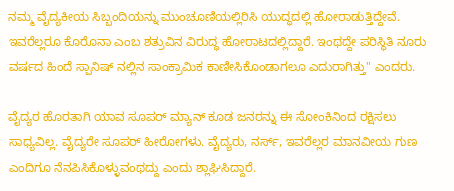ನಮ್ಮ ವೈದ್ಯಕೀಯ ಸಿಬ್ಬಂದಿಯನ್ನು ಮುಂಚೂಣಿಯಲ್ಲಿರಿಸಿ ಯುದ್ಧದಲ್ಲಿ ಹೋರಾಡುತ್ತಿದ್ದೇವೆ. ಇವರೆಲ್ಲರೂ ಕೊರೊನಾ ಎಂಬ ಶತ್ರುವಿನ ವಿರುದ್ಧ ಹೋರಾಟದಲ್ಲಿದ್ದಾರೆ. ಇಂಥದ್ದೇ ಪರಿಸ್ಥಿತಿ ನೂರು ವರ್ಷದ ಹಿಂದೆ ಸ್ಪಾನಿಷ್ ನಲ್ಲಿನ ಸಾಂಕ್ರಾಮಿಕ ಕಾಣೀಸಿಕೊಂಡಾಗಲೂ ಎದುರಾಗಿತ್ತು" ಎಂದರು.

ವೈದ್ಯರ ಹೊರತಾಗಿ ಯಾವ ಸೂಪರ್ ಮ್ಯಾನ್ ಕೂಡ ಜನರನ್ನು ಈ ಸೋಂಕಿನಿಂದ ರಕ್ಷಿಸಲು ಸಾಧ್ಯವಿಲ್ಲ. ವೈದ್ಯರೇ ಸೂಪರ್ ಹೀರೋಗಳು. ವೈದ್ಯರು, ನರ್ಸ್, ಇವರೆಲ್ಲರ ಮಾನವೀಯ ಗುಣ ಎಂದಿಗೂ ನೆನಪಿಸಿಕೊಳ್ಳುವಂಥದ್ದು ಎಂದು ಶ್ಲಾಘಿಸಿದ್ದಾರೆ.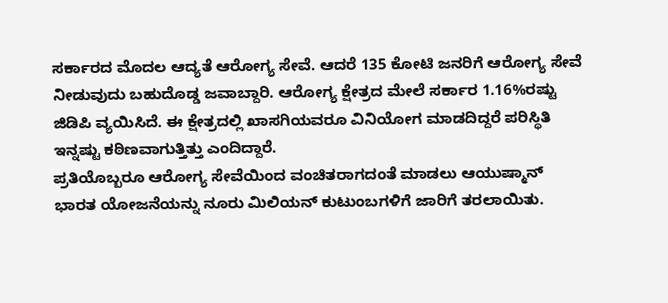ಸರ್ಕಾರದ ಮೊದಲ ಆದ್ಯತೆ ಆರೋಗ್ಯ ಸೇವೆ. ಆದರೆ 135 ಕೋಟಿ ಜನರಿಗೆ ಆರೋಗ್ಯ ಸೇವೆ ನೀಡುವುದು ಬಹುದೊಡ್ಡ ಜವಾಬ್ದಾರಿ. ಆರೋಗ್ಯ ಕ್ಷೇತ್ರದ ಮೇಲೆ ಸರ್ಕಾರ 1.16%ರಷ್ಟು ಜಿಡಿಪಿ ವ್ಯಯಿಸಿದೆ. ಈ ಕ್ಷೇತ್ರದಲ್ಲಿ ಖಾಸಗಿಯವರೂ ವಿನಿಯೋಗ ಮಾಡದಿದ್ದರೆ ಪರಿಸ್ಥಿತಿ ಇನ್ನಷ್ಟು ಕಠಿಣವಾಗುತ್ತಿತ್ತು ಎಂದಿದ್ದಾರೆ.
ಪ್ರತಿಯೊಬ್ಬರೂ ಆರೋಗ್ಯ ಸೇವೆಯಿಂದ ವಂಚಿತರಾಗದಂತೆ ಮಾಡಲು ಆಯುಷ್ಮಾನ್ ಭಾರತ ಯೋಜನೆಯನ್ನು ನೂರು ಮಿಲಿಯನ್ ಕುಟುಂಬಗಳಿಗೆ ಜಾರಿಗೆ ತರಲಾಯಿತು.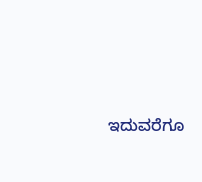ಇದುವರೆಗೂ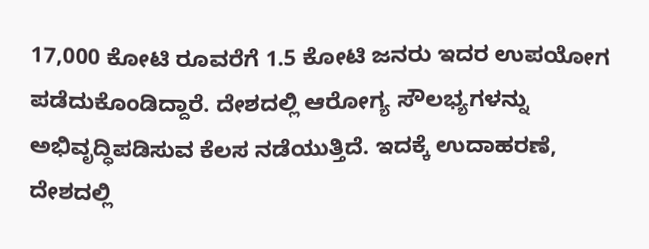17,000 ಕೋಟಿ ರೂವರೆಗೆ 1.5 ಕೋಟಿ ಜನರು ಇದರ ಉಪಯೋಗ ಪಡೆದುಕೊಂಡಿದ್ದಾರೆ. ದೇಶದಲ್ಲಿ ಆರೋಗ್ಯ ಸೌಲಭ್ಯಗಳನ್ನು ಅಭಿವೃದ್ಧಿಪಡಿಸುವ ಕೆಲಸ ನಡೆಯುತ್ತಿದೆ. ಇದಕ್ಕೆ ಉದಾಹರಣೆ, ದೇಶದಲ್ಲಿ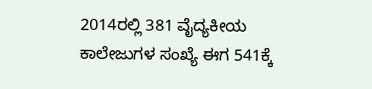2014ರಲ್ಲಿ 381 ವೈದ್ಯಕೀಯ ಕಾಲೇಜುಗಳ ಸಂಖ್ಯೆ ಈಗ 541ಕ್ಕೆ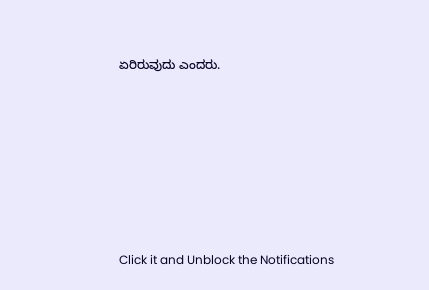ಏರಿರುವುದು ಎಂದರು.












Click it and Unblock the Notifications